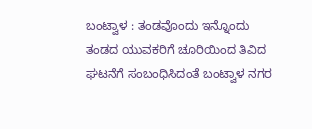ಬಂಟ್ವಾಳ : ತಂಡವೊಂದು ಇನ್ನೊಂದು ತಂಡದ ಯುವಕರಿಗೆ ಚೂರಿಯಿಂದ ತಿವಿದ ಘಟನೆಗೆ ಸಂಬಂಧಿಸಿದಂತೆ ಬಂಟ್ವಾಳ ನಗರ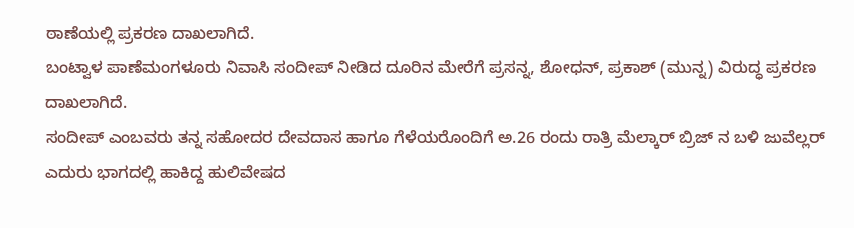ಠಾಣೆಯಲ್ಲಿ ಪ್ರಕರಣ ದಾಖಲಾಗಿದೆ.
ಬಂಟ್ವಾಳ ಪಾಣೆಮಂಗಳೂರು ನಿವಾಸಿ ಸಂದೀಪ್ ನೀಡಿದ ದೂರಿನ ಮೇರೆಗೆ ಪ್ರಸನ್ನ, ಶೋಧನ್, ಪ್ರಕಾಶ್ (ಮುನ್ನ) ವಿರುದ್ಧ ಪ್ರಕರಣ ದಾಖಲಾಗಿದೆ.
ಸಂದೀಪ್ ಎಂಬವರು ತನ್ನ ಸಹೋದರ ದೇವದಾಸ ಹಾಗೂ ಗೆಳೆಯರೊಂದಿಗೆ ಅ.26 ರಂದು ರಾತ್ರಿ ಮೆಲ್ಕಾರ್ ಬ್ರಿಜ್ ನ ಬಳಿ ಜುವೆಲ್ಲರ್ ಎದುರು ಭಾಗದಲ್ಲಿ ಹಾಕಿದ್ದ ಹುಲಿವೇಷದ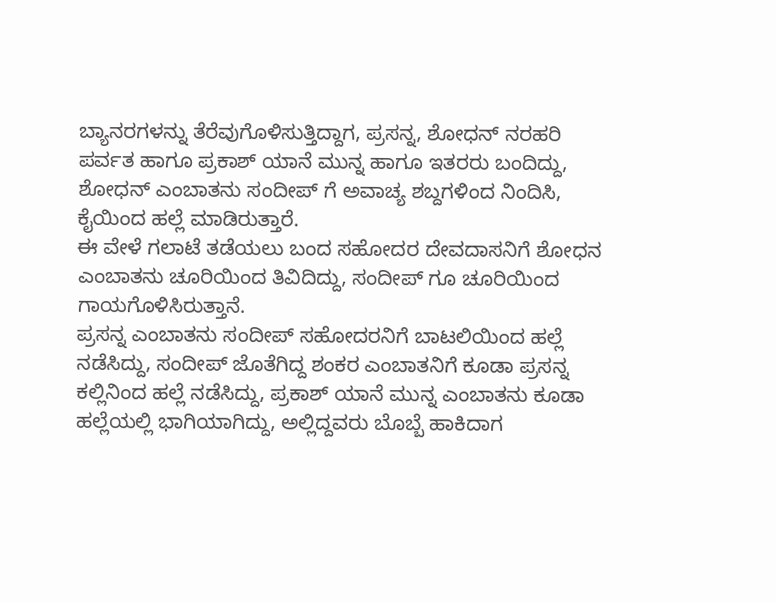ಬ್ಯಾನರಗಳನ್ನು ತೆರೆವುಗೊಳಿಸುತ್ತಿದ್ದಾಗ, ಪ್ರಸನ್ನ, ಶೋಧನ್ ನರಹರಿ ಪರ್ವತ ಹಾಗೂ ಪ್ರಕಾಶ್ ಯಾನೆ ಮುನ್ನ ಹಾಗೂ ಇತರರು ಬಂದಿದ್ದು, ಶೋಧನ್ ಎಂಬಾತನು ಸಂದೀಪ್ ಗೆ ಅವಾಚ್ಯ ಶಬ್ದಗಳಿಂದ ನಿಂದಿಸಿ, ಕೈಯಿಂದ ಹಲ್ಲೆ ಮಾಡಿರುತ್ತಾರೆ.
ಈ ವೇಳೆ ಗಲಾಟೆ ತಡೆಯಲು ಬಂದ ಸಹೋದರ ದೇವದಾಸನಿಗೆ ಶೋಧನ ಎಂಬಾತನು ಚೂರಿಯಿಂದ ತಿವಿದಿದ್ದು, ಸಂದೀಪ್ ಗೂ ಚೂರಿಯಿಂದ ಗಾಯಗೊಳಿಸಿರುತ್ತಾನೆ.
ಪ್ರಸನ್ನ ಎಂಬಾತನು ಸಂದೀಪ್ ಸಹೋದರನಿಗೆ ಬಾಟಲಿಯಿಂದ ಹಲ್ಲೆ ನಡೆಸಿದ್ದು, ಸಂದೀಪ್ ಜೊತೆಗಿದ್ದ ಶಂಕರ ಎಂಬಾತನಿಗೆ ಕೂಡಾ ಪ್ರಸನ್ನ ಕಲ್ಲಿನಿಂದ ಹಲ್ಲೆ ನಡೆಸಿದ್ದು, ಪ್ರಕಾಶ್ ಯಾನೆ ಮುನ್ನ ಎಂಬಾತನು ಕೂಡಾ ಹಲ್ಲೆಯಲ್ಲಿ ಭಾಗಿಯಾಗಿದ್ದು, ಅಲ್ಲಿದ್ದವರು ಬೊಬ್ಬೆ ಹಾಕಿದಾಗ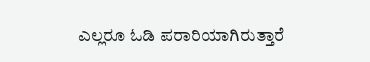ಎಲ್ಲರೂ ಓಡಿ ಪರಾರಿಯಾಗಿರುತ್ತಾರೆ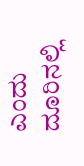ಎಂದು ದೂರಿನಲ್ಲಿ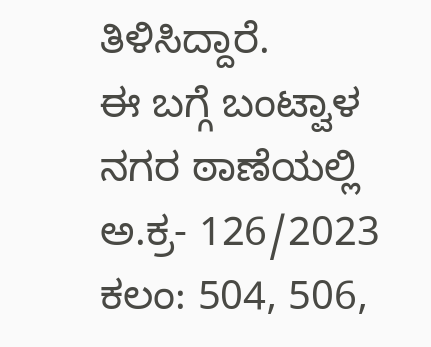ತಿಳಿಸಿದ್ದಾರೆ.
ಈ ಬಗ್ಗೆ ಬಂಟ್ವಾಳ ನಗರ ಠಾಣೆಯಲ್ಲಿ ಅ.ಕ್ರ- 126/2023 ಕಲಂ: 504, 506,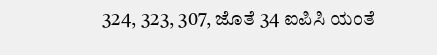324, 323, 307, ಜೊತೆ 34 ಐಪಿಸಿ ಯಂತೆ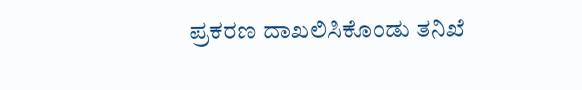ಪ್ರಕರಣ ದಾಖಲಿಸಿಕೊಂಡು ತನಿಖೆ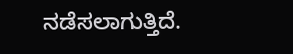ನಡೆಸಲಾಗುತ್ತಿದೆ.